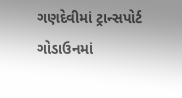ગણદેવીમાં ટ્રાન્સપોર્ટ ગોડાઉનમાં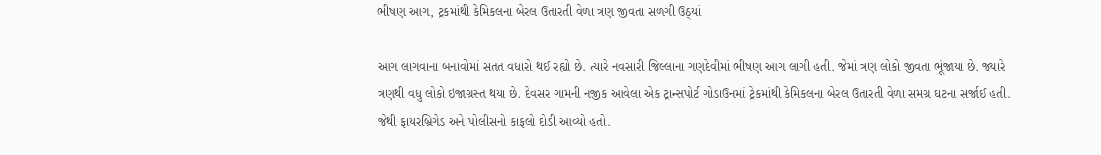ભીષણ આગ, ટ્રકમાંથી કેમિકલના બેરલ ઉતારતી વેળા ત્રણ જીવતા સળગી ઉઠ્યાં

આગ લાગવાના બનાવોમાં સતત વધારો થઈ રહ્યો છે. ત્યારે નવસારી જિલ્લાના ગણદેવીમાં ભીષણ આગ લાગી હતી. જેમાં ત્રણ લોકો જીવતા ભૂંજાયા છે. જ્યારે ત્રણથી વધુ લોકો ઇજાગ્રસ્ત થયા છે. દેવસર ગામની નજીક આવેલા એક ટ્રાન્સપોર્ટ ગોડાઉનમાં ટ્રેકમાંથી કેમિકલના બેરલ ઉતારતી વેળા સમગ્ર ઘટના સર્જાઈ હતી. જેથી ફાયરબ્રિગેડ અને પોલીસનો કાફલો દોડી આવ્યો હતો.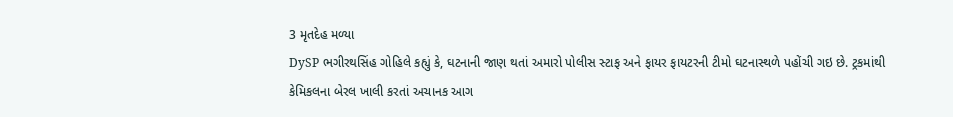3 મૃતદેહ મળ્યા
DySP ભગીરથસિંહ ગોહિલે કહ્યું કે, ઘટનાની જાણ થતાં અમારો પોલીસ સ્ટાફ અને ફાયર ફાયટરની ટીમો ઘટનાસ્થળે પહોંચી ગઇ છે. ટ્રકમાંથી કેમિકલના બેરલ ખાલી કરતાં અચાનક આગ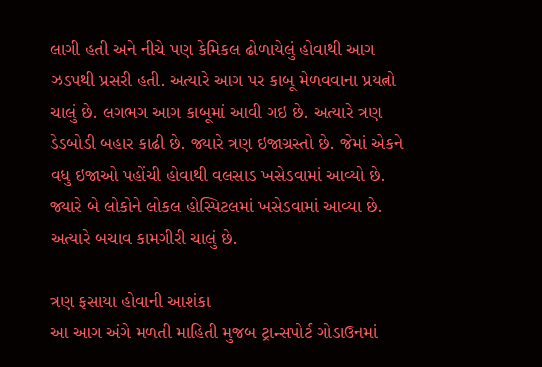લાગી હતી અને નીચે પણ કેમિકલ ઢોળાયેલું હોવાથી આગ ઝડપથી પ્રસરી હતી. અત્યારે આગ પર કાબૂ મેળવવાના પ્રયત્નો ચાલું છે. લગભગ આગ કાબૂમાં આવી ગઇ છે. અત્યારે ત્રણ ડેડબોડી બહાર કાઢી છે. જ્યારે ત્રણ ઇજાગ્રસ્તો છે. જેમાં એકને વધુ ઇજાઓ પહોંચી હોવાથી વલસાડ ખસેડવામાં આવ્યો છે. જ્યારે બે લોકોને લોકલ હોસ્પિટલમાં ખસેડવામાં આવ્યા છે. અત્યારે બચાવ કામગીરી ચાલું છે.

ત્રણ ફસાયા હોવાની આશંકા
આ આગ અંગે મળતી માહિતી મુજબ ટ્રાન્સપોર્ટ ગોડાઉનમાં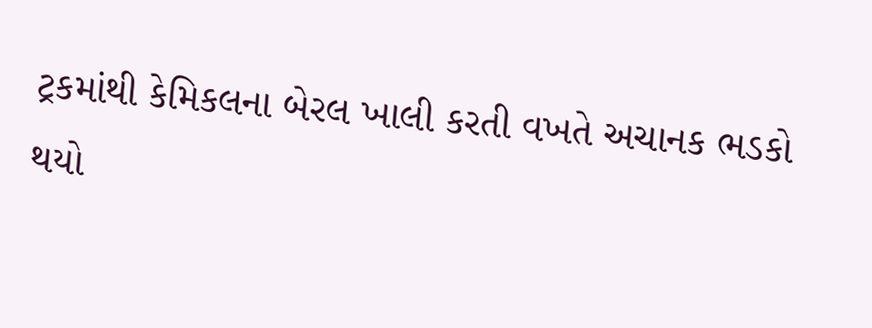ટ્રકમાંથી કેમિકલના બેરલ ખાલી કરતી વખતે અચાનક ભડકો થયો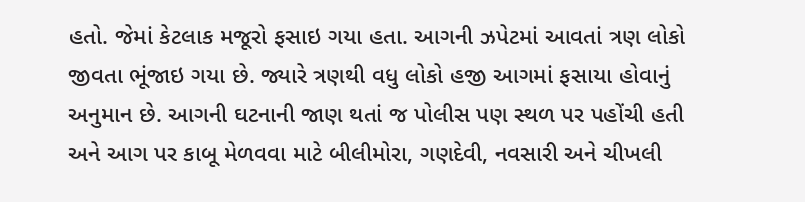હતો. જેમાં કેટલાક મજૂરો ફસાઇ ગયા હતા. આગની ઝપેટમાં આવતાં ત્રણ લોકો જીવતા ભૂંજાઇ ગયા છે. જ્યારે ત્રણથી વધુ લોકો હજી આગમાં ફસાયા હોવાનું અનુમાન છે. આગની ઘટનાની જાણ થતાં જ પોલીસ પણ સ્થળ પર પહોંચી હતી અને આગ પર કાબૂ મેળવવા માટે બીલીમોરા, ગણદેવી, નવસારી અને ચીખલી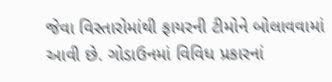જેવા વિસ્તારોમાંથી ફાયરની ટીમોને બોલાવવામાં આવી છે. ગોડાઉનમાં વિવિધ પ્રકારનાં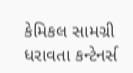કેમિકલ સામગ્રી ધરાવતા કન્ટેનર્સ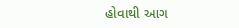હોવાથી આગ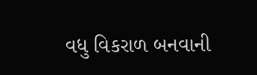વધુ વિકરાળ બનવાની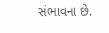સંભાવના છે.